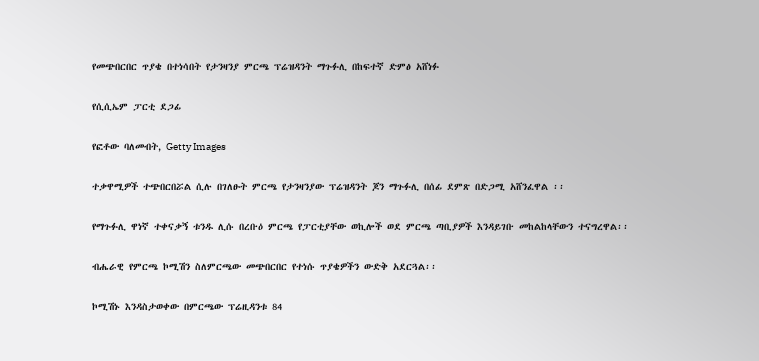የመጭበርበር ጥያቄ በተነሳበት የታንዛንያ ምርጫ ፕሬዝዳንት ማጉፉሊ በከፍተኛ ድምፅ አሸነፉ

የሲሲኤም ፓርቲ ደጋፊ

የፎቶው ባለመብት, Getty Images

ተቃዋሚዎች ተጭበርበሯል ሲሉ በገለፁት ምርጫ የታንዛንያው ፕሬዝዳንት ጆን ማጉፉሊ በሰፊ ደምጽ በድጋሚ አሸንፈዋል ፡፡

የማጉፉሊ ዋነኛ ተቀናቃኝ ቱንዱ ሊሱ በረቡዕ ምርጫ የፓርቲያቸው ወኪሎች ወደ ምርጫ ጣቢያዎች እንዳይገቡ መከልከላቸውን ተናግረዋል፡፡

ብሔራዊ የምርጫ ኮሚሽን ስለምርጫው መጭበርበር የተነሱ ጥያቄዎችን ውድቅ አደርጓል፡፡

ኮሚሽኑ እንዳስታወቀው በምርጫው ፕሬዚዳንቱ 84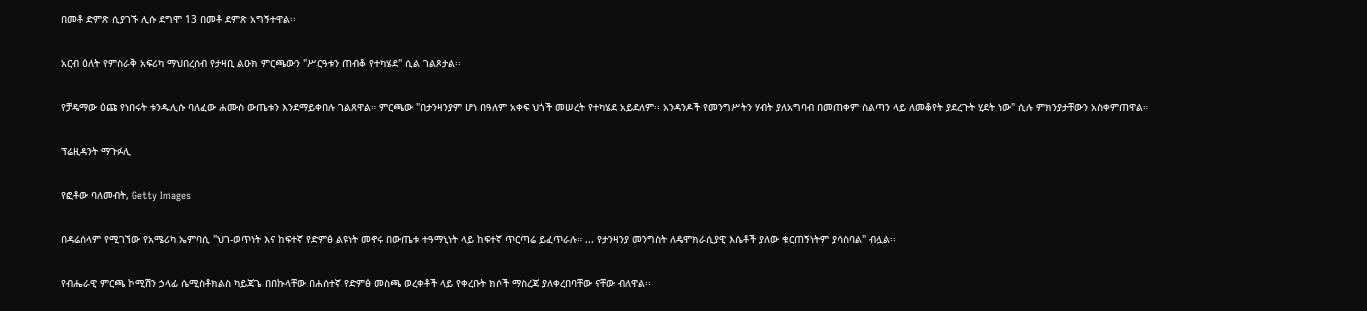በመቶ ድምጽ ሲያገኙ ሊሱ ደግሞ 13 በመቶ ደምጽ አግኝተዋል፡፡

አርብ ዕለት የምስራቅ አፍሪካ ማህበረሰብ የታዛቢ ልዑክ ምርጫውን "ሥርዓቱን ጠብቆ የተካሄደ" ሲል ገልጾታል፡፡

የቻዴማው ዕጩ የነበሩት ቱንዱሊሱ ባለፈው ሐሙስ ውጤቱን እንደማይቀበሉ ገልጸዋል። ምርጫው "በታንዛንያም ሆነ በዓለም አቀፍ ህጎች መሠረት የተካሄደ አይደለም፡፡ አንዳንዶች የመንግሥትን ሃብት ያለአግባብ በመጠቀም ስልጣን ላይ ለመቆየት ያደረጉት ሂደት ነው" ሲሉ ምክንያታቸውን አስቀምጠዋል።

ፕሬዚዳንት ማጉፉሊ

የፎቶው ባለመብት, Getty Images

በዳሬሰላም የሚገኘው የአሜሪካ ኤምባሲ "ህገ-ወጥነት እና ከፍተኛ የድምፅ ልዩነት መኖሩ በውጤቱ ተዓማኒነት ላይ ከፍተኛ ጥርጣሬ ይፈጥራሉ። ... የታንዛንያ መንግስት ለዴሞክራሲያዊ እሴቶች ያለው ቁርጠኝነትም ያሳስባል" ብሏል፡፡

የብሔራዊ ምርጫ ኮሚሽን ኃላፊ ሴሚስቶክልስ ካይጃጌ በበኩላቸው በሐሰተኛ የድምፅ መስጫ ወረቀቶች ላይ የቀረቡት ክሶች ማስረጃ ያለቀረበባቸው ናቸው ብለዋል፡፡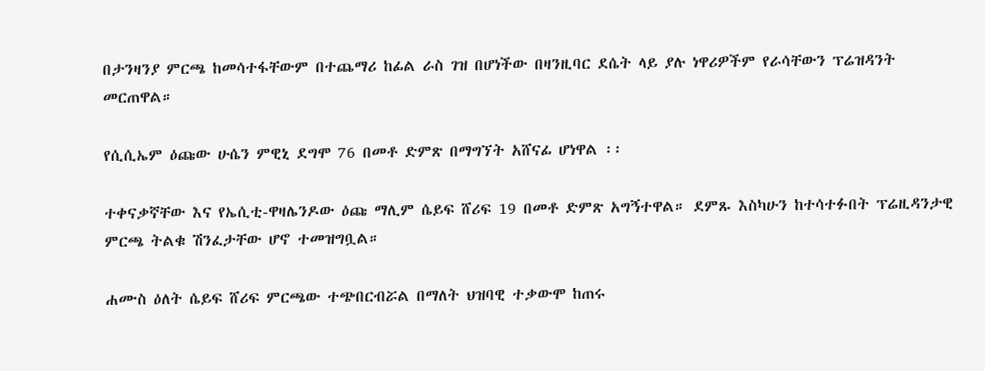በታንዛንያ ምርጫ ከመሳተፋቸውም በተጨማሪ ከፊል ራስ ገዝ በሆነችው በዛንዚባር ደሴት ላይ ያሉ ነዋሪዎችም የራሳቸውን ፕሬዝዳንት መርጠዋል።

የሲሲኤም ዕጩው ሁሴን ምዊኒ ደግሞ 76 በመቶ ድምጽ በማግኘት አሸናፊ ሆነዋል ፡፡

ተቀናቃኛቸው እና የኤሲቲ-ዋዛሌንዶው ዕጩ ማሊም ሴይፍ ሸሪፍ 19 በመቶ ድምጽ አግኝተዋል። ደምጹ እስካሁን ከተሳተፉበት ፕሬዚዳንታዊ ምርጫ ትልቁ ሽንፈታቸው ሆኖ ተመዝግቧል።

ሐሙስ ዕለት ሴይፍ ሸሪፍ ምርጫው ተጭበርብሯል በማለት ህዝባዊ ተቃውሞ ከጠሩ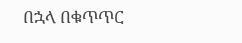በኋላ በቁጥጥር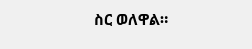ስር ወለዋል።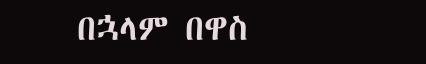በኋላም በዋስ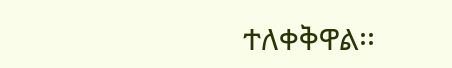ተለቀቅዋል፡፡